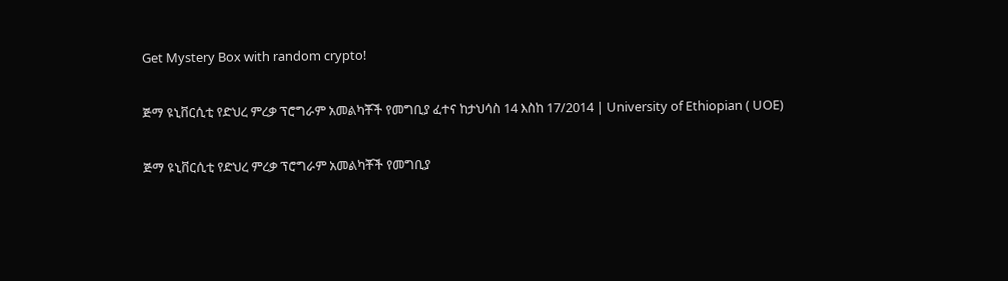Get Mystery Box with random crypto!

ጅማ ዩኒቨርሲቲ የድህረ ምረቃ ፕሮግራም አመልካቾች የመግቢያ ፈተና ከታህሳስ 14 እስከ 17/2014 | University of Ethiopian ( UOE)

ጅማ ዩኒቨርሲቲ የድህረ ምረቃ ፕሮግራም አመልካቾች የመግቢያ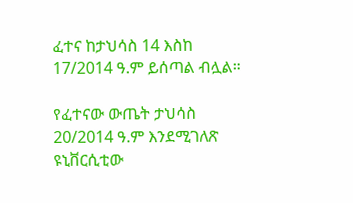ፈተና ከታህሳስ 14 እስከ 17/2014 ዓ.ም ይሰጣል ብሏል።

የፈተናው ውጤት ታህሳስ 20/2014 ዓ.ም እንደሚገለጽ ዩኒቨርሲቲው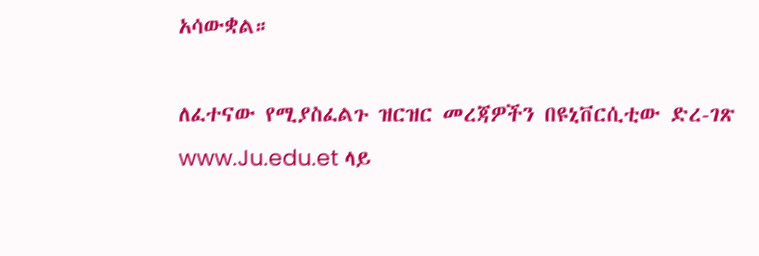አሳውቋል።

ለፈተናው የሚያስፈልጉ ዝርዝር መረጃዎችን በዩኒቨርሲቲው ድረ-ገጽ www.Ju.edu.et ላይ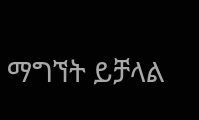ማግኘት ይቻላል